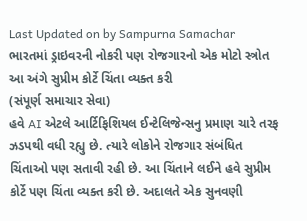Last Updated on by Sampurna Samachar
ભારતમાં ડ્રાઇવરની નોકરી પણ રોજગારનો એક મોટો સ્ત્રોત
આ અંગે સુપ્રીમ કોર્ટે ચિંતા વ્યક્ત કરી
(સંપૂર્ણ સમાચાર સેવા)
હવે AI એટલે આર્ટિફિશિયલ ઈન્ટેલિજેન્સનુ પ્રમાણ ચારે તરફ ઝડપથી વધી રહ્યુ છે. ત્યારે લોકોને રોજગાર સંબંધિત ચિંતાઓ પણ સતાવી રહી છે. આ ચિંતાને લઈને હવે સુપ્રીમ કોર્ટે પણ ચિંતા વ્યક્ત કરી છે. અદાલતે એક સુનવણી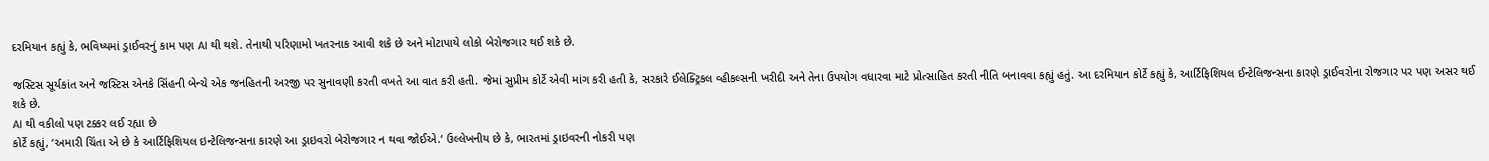દરમિયાન કહ્યું કે, ભવિષ્યમાં ડ્રાઈવરનું કામ પણ AI થી થશે. તેનાથી પરિણામો ખતરનાક આવી શકે છે અને મોટાપાયે લોકો બેરોજગાર થઈ શકે છે.

જસ્ટિસ સૂર્યકાંત અને જસ્ટિસ એનકે સિંહની બેન્ચે એક જનહિતની અરજી પર સુનાવણી કરતી વખતે આ વાત કરી હતી. જેમાં સુપ્રીમ કોર્ટે એવી માંગ કરી હતી કે, સરકારે ઈલેક્ટ્રિકલ વ્હીકલ્સની ખરીદી અને તેના ઉપયોગ વધારવા માટે પ્રોત્સાહિત કરતી નીતિ બનાવવા કહ્યું હતું. આ દરમિયાન કોર્ટે કહ્યું કે, આર્ટિફિશિયલ ઈન્ટેલિજન્સના કારણે ડ્રાઈવરોના રોજગાર પર પણ અસર થઈ શકે છે.
AI થી વકીલો પણ ટક્કર લઈ રહ્યા છે
કોર્ટે કહ્યું, ‘અમારી ચિંતા એ છે કે આર્ટિફિશિયલ ઇન્ટેલિજન્સના કારણે આ ડ્રાઇવરો બેરોજગાર ન થવા જોઈએ.‘ ઉલ્લેખનીય છે કે, ભારતમાં ડ્રાઇવરની નોકરી પણ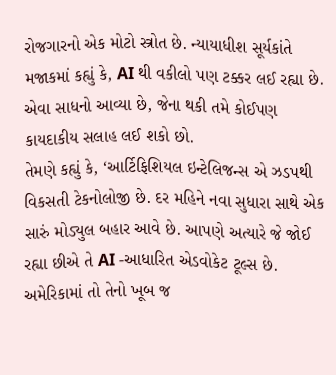રોજગારનો એક મોટો સ્ત્રોત છે. ન્યાયાધીશ સૂર્યકાંતે મજાકમાં કહ્યું કે, AI થી વકીલો પણ ટક્કર લઈ રહ્યા છે. એવા સાધનો આવ્યા છે, જેના થકી તમે કોઈપણ કાયદાકીય સલાહ લઈ શકો છો.
તેમણે કહ્યું કે, ‘આર્ટિફિશિયલ ઇન્ટેલિજન્સ એ ઝડપથી વિકસતી ટેકનોલોજી છે. દર મહિને નવા સુધારા સાથે એક સારું મોડ્યુલ બહાર આવે છે. આપણે અત્યારે જે જોઈ રહ્યા છીએ તે AI -આધારિત એડવોકેટ ટૂલ્સ છે. અમેરિકામાં તો તેનો ખૂબ જ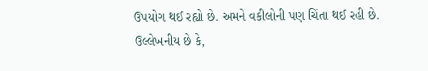ઉપયોગ થઈ રહ્યો છે. અમને વકીલોની પણ ચિંતા થઈ રહી છે.
ઉલ્લેખનીય છે કે,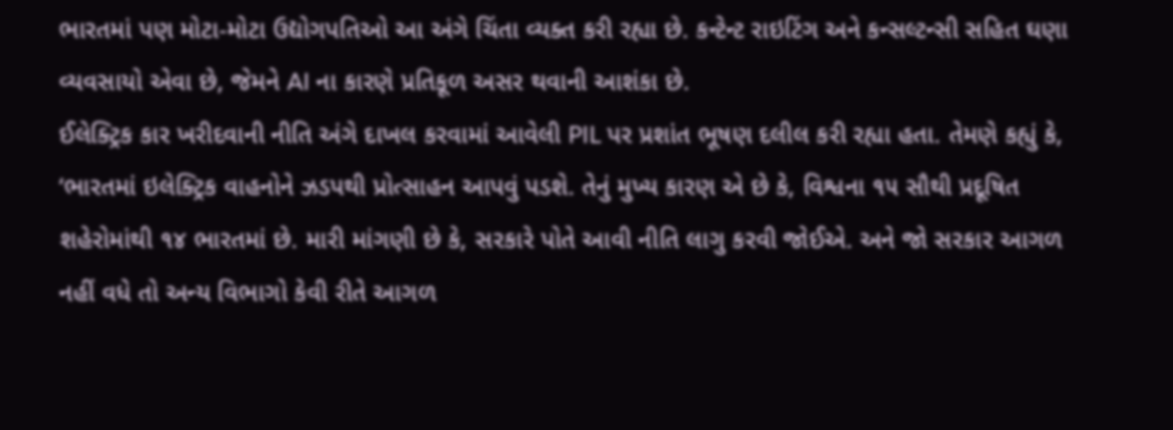ભારતમાં પણ મોટા-મોટા ઉદ્યોગપતિઓ આ અંગે ચિંતા વ્યક્ત કરી રહ્યા છે. કન્ટેન્ટ રાઇટિંગ અને કન્સલ્ટન્સી સહિત ઘણા વ્યવસાયો એવા છે, જેમને AI ના કારણે પ્રતિકૂળ અસર થવાની આશંકા છે.
ઈલેક્ટ્રિક કાર ખરીદવાની નીતિ અંગે દાખલ કરવામાં આવેલી PIL પર પ્રશાંત ભૂષણ દલીલ કરી રહ્યા હતા. તેમણે કહ્યું કે, ‘ભારતમાં ઇલેક્ટ્રિક વાહનોને ઝડપથી પ્રોત્સાહન આપવું પડશે. તેનું મુખ્ય કારણ એ છે કે, વિશ્વના ૧૫ સૌથી પ્રદૂષિત શહેરોમાંથી ૧૪ ભારતમાં છે. મારી માંગણી છે કે, સરકારે પોતે આવી નીતિ લાગુ કરવી જોઈએ. અને જો સરકાર આગળ નહીં વધે તો અન્ય વિભાગો કેવી રીતે આગળ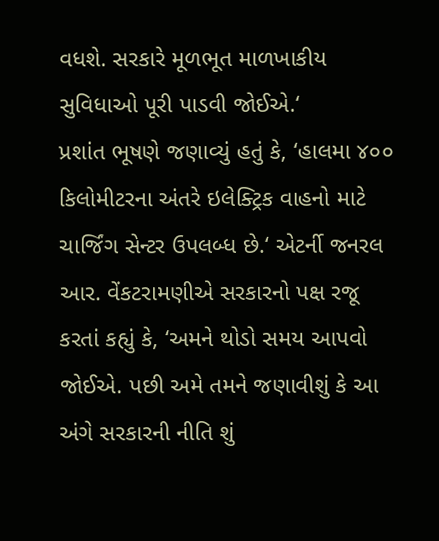વધશે. સરકારે મૂળભૂત માળખાકીય સુવિધાઓ પૂરી પાડવી જોઈએ.‘
પ્રશાંત ભૂષણે જણાવ્યું હતું કે, ‘હાલમા ૪૦૦ કિલોમીટરના અંતરે ઇલેક્ટ્રિક વાહનો માટે ચાર્જિંગ સેન્ટર ઉપલબ્ધ છે.‘ એટર્ની જનરલ આર. વેંકટરામણીએ સરકારનો પક્ષ રજૂ કરતાં કહ્યું કે, ‘અમને થોડો સમય આપવો જોઈએ. પછી અમે તમને જણાવીશું કે આ અંગે સરકારની નીતિ શું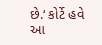છે.‘ કોર્ટે હવે આ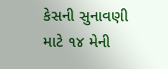કેસની સુનાવણી માટે ૧૪ મેની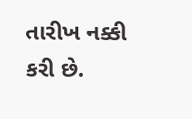તારીખ નક્કી કરી છે.